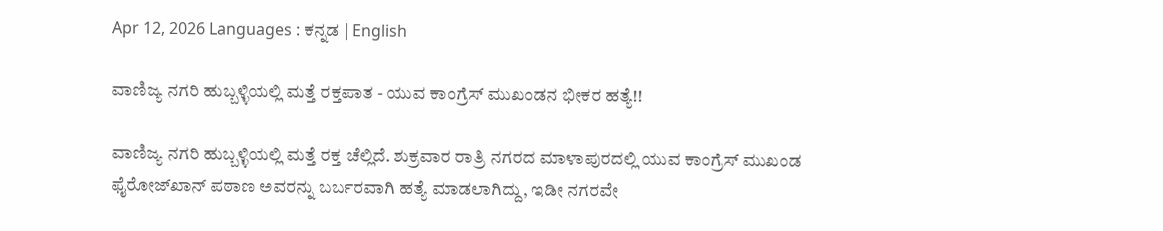Apr 12, 2026 Languages : ಕನ್ನಡ | English

ವಾಣಿಜ್ಯ ನಗರಿ ಹುಬ್ಬಳ್ಳಿಯಲ್ಲಿ ಮತ್ತೆ ರಕ್ತಪಾತ - ಯುವ ಕಾಂಗ್ರೆಸ್ ಮುಖಂಡನ ಭೀಕರ ಹತ್ಯೆ!!

ವಾಣಿಜ್ಯ ನಗರಿ ಹುಬ್ಬಳ್ಳಿಯಲ್ಲಿ ಮತ್ತೆ ರಕ್ತ ಚೆಲ್ಲಿದೆ. ಶುಕ್ರವಾರ ರಾತ್ರಿ ನಗರದ ಮಾಳಾಪುರದಲ್ಲಿ ಯುವ ಕಾಂಗ್ರೆಸ್ ಮುಖಂಡ ಫೈರೋಜ್‌ಖಾನ್ ಪಠಾಣ ಅವರನ್ನು ಬರ್ಬರವಾಗಿ ಹತ್ಯೆ ಮಾಡಲಾಗಿದ್ದು, ಇಡೀ ನಗರವೇ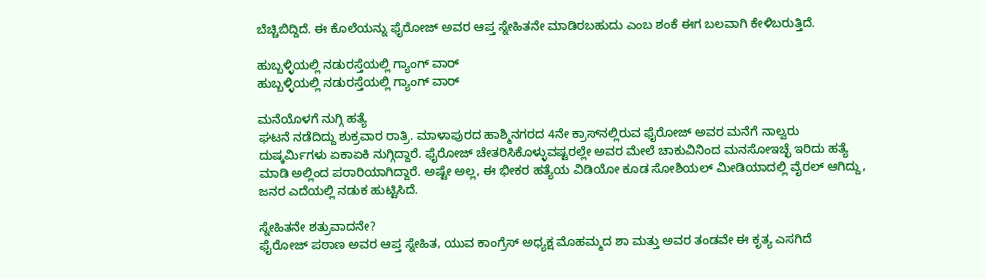ಬೆಚ್ಚಿಬಿದ್ದಿದೆ. ಈ ಕೊಲೆಯನ್ನು ಫೈರೋಜ್‌ ಅವರ ಆಪ್ತ ಸ್ನೇಹಿತನೇ ಮಾಡಿರಬಹುದು ಎಂಬ ಶಂಕೆ ಈಗ ಬಲವಾಗಿ ಕೇಳಿಬರುತ್ತಿದೆ.

ಹುಬ್ಬಳ್ಳಿಯಲ್ಲಿ ನಡುರಸ್ತೆಯಲ್ಲಿ ಗ್ಯಾಂಗ್ ವಾರ್
ಹುಬ್ಬಳ್ಳಿಯಲ್ಲಿ ನಡುರಸ್ತೆಯಲ್ಲಿ ಗ್ಯಾಂಗ್ ವಾರ್

ಮನೆಯೊಳಗೆ ನುಗ್ಗಿ ಹತ್ಯೆ
ಘಟನೆ ನಡೆದಿದ್ದು ಶುಕ್ರವಾರ ರಾತ್ರಿ. ಮಾಳಾಪುರದ ಹಾಶ್ಮಿನಗರದ 4ನೇ ಕ್ರಾಸ್‌ನಲ್ಲಿರುವ ಫೈರೋಜ್ ಅವರ ಮನೆಗೆ ನಾಲ್ವರು ದುಷ್ಕರ್ಮಿಗಳು ಏಕಾಏಕಿ ನುಗ್ಗಿದ್ದಾರೆ. ಫೈರೋಜ್‌ ಚೇತರಿಸಿಕೊಳ್ಳುವಷ್ಟರಲ್ಲೇ ಅವರ ಮೇಲೆ ಚಾಕುವಿನಿಂದ ಮನಸೋಇಚ್ಛೆ ಇರಿದು ಹತ್ಯೆ ಮಾಡಿ ಅಲ್ಲಿಂದ ಪರಾರಿಯಾಗಿದ್ದಾರೆ. ಅಷ್ಟೇ ಅಲ್ಲ, ಈ ಭೀಕರ ಹತ್ಯೆಯ ವಿಡಿಯೋ ಕೂಡ ಸೋಶಿಯಲ್ ಮೀಡಿಯಾದಲ್ಲಿ ವೈರಲ್ ಆಗಿದ್ದು, ಜನರ ಎದೆಯಲ್ಲಿ ನಡುಕ ಹುಟ್ಟಿಸಿದೆ.

ಸ್ನೇಹಿತನೇ ಶತ್ರುವಾದನೇ?
ಫೈರೋಜ್ ಪಠಾಣ ಅವರ ಆಪ್ತ ಸ್ನೇಹಿತ, ಯುವ ಕಾಂಗ್ರೆಸ್ ಅಧ್ಯಕ್ಷ ಮೊಹಮ್ಮದ ಶಾ ಮತ್ತು ಅವರ ತಂಡವೇ ಈ ಕೃತ್ಯ ಎಸಗಿದೆ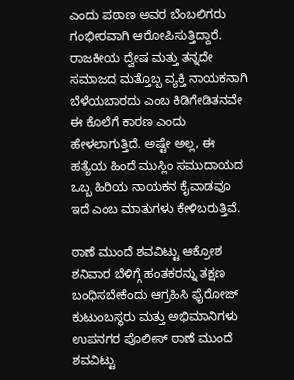ಎಂದು ಪಠಾಣ ಅವರ ಬೆಂಬಲಿಗರು ಗಂಭೀರವಾಗಿ ಆರೋಪಿಸುತ್ತಿದ್ದಾರೆ. ರಾಜಕೀಯ ದ್ವೇಷ ಮತ್ತು ತನ್ನದೇ ಸಮಾಜದ ಮತ್ತೊಬ್ಬ ವ್ಯಕ್ತಿ ನಾಯಕನಾಗಿ ಬೆಳೆಯಬಾರದು ಎಂಬ ಕಿಡಿಗೇಡಿತನವೇ ಈ ಕೊಲೆಗೆ ಕಾರಣ ಎಂದು ಹೇಳಲಾಗುತ್ತಿದೆ. ಅಷ್ಟೇ ಅಲ್ಲ, ಈ ಹತ್ಯೆಯ ಹಿಂದೆ ಮುಸ್ಲಿಂ ಸಮುದಾಯದ ಒಬ್ಬ ಹಿರಿಯ ನಾಯಕನ ಕೈವಾಡವೂ ಇದೆ ಎಂಬ ಮಾತುಗಳು ಕೇಳಿಬರುತ್ತಿವೆ.

ಠಾಣೆ ಮುಂದೆ ಶವವಿಟ್ಟು ಆಕ್ರೋಶ
ಶನಿವಾರ ಬೆಳಿಗ್ಗೆ ಹಂತಕರನ್ನು ತಕ್ಷಣ ಬಂಧಿಸಬೇಕೆಂದು ಆಗ್ರಹಿಸಿ ಫೈರೋಜ್ ಕುಟುಂಬಸ್ಥರು ಮತ್ತು ಅಭಿಮಾನಿಗಳು ಉಪನಗರ ಪೊಲೀಸ್ ಠಾಣೆ ಮುಂದೆ ಶವವಿಟ್ಟು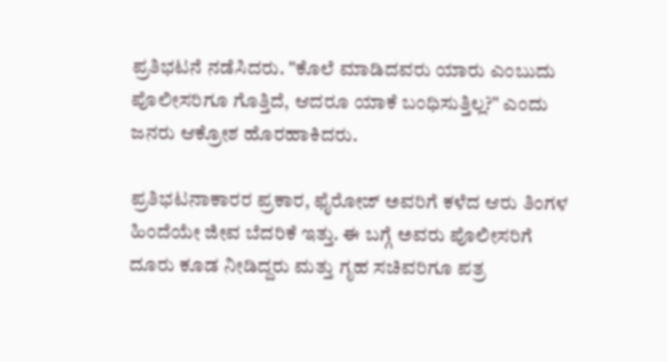ಪ್ರತಿಭಟನೆ ನಡೆಸಿದರು. "ಕೊಲೆ ಮಾಡಿದವರು ಯಾರು ಎಂಬುದು ಪೊಲೀಸರಿಗೂ ಗೊತ್ತಿದೆ, ಆದರೂ ಯಾಕೆ ಬಂಧಿಸುತ್ತಿಲ್ಲ?" ಎಂದು ಜನರು ಆಕ್ರೋಶ ಹೊರಹಾಕಿದರು.

ಪ್ರತಿಭಟನಾಕಾರರ ಪ್ರಕಾರ, ಫೈರೋಜ್‌ ಅವರಿಗೆ ಕಳೆದ ಆರು ತಿಂಗಳ ಹಿಂದೆಯೇ ಜೀವ ಬೆದರಿಕೆ ಇತ್ತು. ಈ ಬಗ್ಗೆ ಅವರು ಪೊಲೀಸರಿಗೆ ದೂರು ಕೂಡ ನೀಡಿದ್ದರು ಮತ್ತು ಗೃಹ ಸಚಿವರಿಗೂ ಪತ್ರ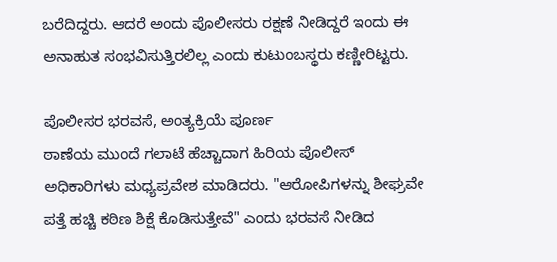ಬರೆದಿದ್ದರು. ಆದರೆ ಅಂದು ಪೊಲೀಸರು ರಕ್ಷಣೆ ನೀಡಿದ್ದರೆ ಇಂದು ಈ ಅನಾಹುತ ಸಂಭವಿಸುತ್ತಿರಲಿಲ್ಲ ಎಂದು ಕುಟುಂಬಸ್ಥರು ಕಣ್ಣೀರಿಟ್ಟರು.

ಪೊಲೀಸರ ಭರವಸೆ, ಅಂತ್ಯಕ್ರಿಯೆ ಪೂರ್ಣ
ಠಾಣೆಯ ಮುಂದೆ ಗಲಾಟೆ ಹೆಚ್ಚಾದಾಗ ಹಿರಿಯ ಪೊಲೀಸ್ ಅಧಿಕಾರಿಗಳು ಮಧ್ಯಪ್ರವೇಶ ಮಾಡಿದರು. "ಆರೋಪಿಗಳನ್ನು ಶೀಘ್ರವೇ ಪತ್ತೆ ಹಚ್ಚಿ ಕಠಿಣ ಶಿಕ್ಷೆ ಕೊಡಿಸುತ್ತೇವೆ" ಎಂದು ಭರವಸೆ ನೀಡಿದ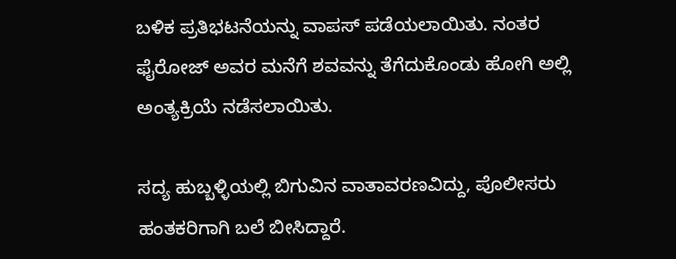ಬಳಿಕ ಪ್ರತಿಭಟನೆಯನ್ನು ವಾಪಸ್ ಪಡೆಯಲಾಯಿತು. ನಂತರ ಫೈರೋಜ್ ಅವರ ಮನೆಗೆ ಶವವನ್ನು ತೆಗೆದುಕೊಂಡು ಹೋಗಿ ಅಲ್ಲಿ ಅಂತ್ಯಕ್ರಿಯೆ ನಡೆಸಲಾಯಿತು.

ಸದ್ಯ ಹುಬ್ಬಳ್ಳಿಯಲ್ಲಿ ಬಿಗುವಿನ ವಾತಾವರಣವಿದ್ದು, ಪೊಲೀಸರು ಹಂತಕರಿಗಾಗಿ ಬಲೆ ಬೀಸಿದ್ದಾರೆ.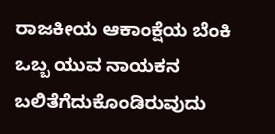ರಾಜಕೀಯ ಆಕಾಂಕ್ಷೆಯ ಬೆಂಕಿ ಒಬ್ಬ ಯುವ ನಾಯಕನ ಬಲಿತೆಗೆದುಕೊಂಡಿರುವುದು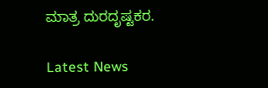ಮಾತ್ರ ದುರದೃಷ್ಟಕರ.

Latest News